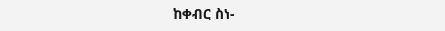ከቀብር ስነ-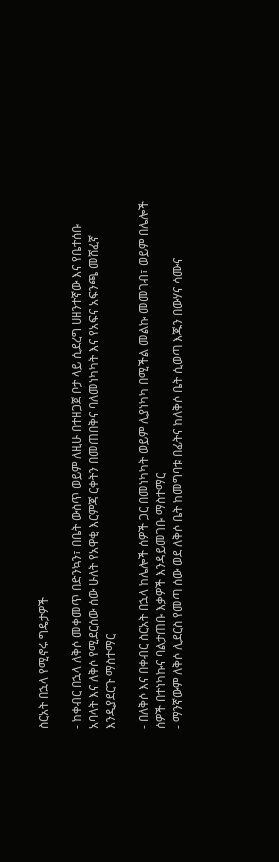ስርአት በኋላ የሚኖሩ ግዴታዎች

- ከቀብር በኋላ ለቅሶ መቀመጥ በድንኳን፣ በቤት ውስጥ ወይም ለዚሁ በተዘጋጀ ቦታ ላይ ሲደረግ ሀዘንተኛው እና የቤተሰቡ አባላት እና ለቅሶ የሚደርሰው ሰው ሁለት የአዋቂ እርምጃ ርቀትን በመጠበቅና ባለመነካካት እና የአፍና አፍንጫ መሸፈኛ እንዲያደርጉ ማስተማር

- በለቅሶ እና በቀብር ስርአት በኋላ ከሌሎች ሰዎች ጋር በመነካካት ወይም ሊያነካካ በሚችል መልኩ መመገብ፣ ወይም በሌሎች ሰዎች በተነካኩና ባልታጠቡ እቃዎች እንዳይመገቡ ማስተማር
- ማንኛውም ለቅሶ ሊደርስ የመጣ ሰው ወደ ለቅሶ ቤት ከመግባቱ በፊትና ከለቅሶ ቤት ሲወጣ እጁን በውሃና ሳሙና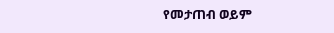የመታጠብ ወይም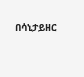በሳኒታይዘር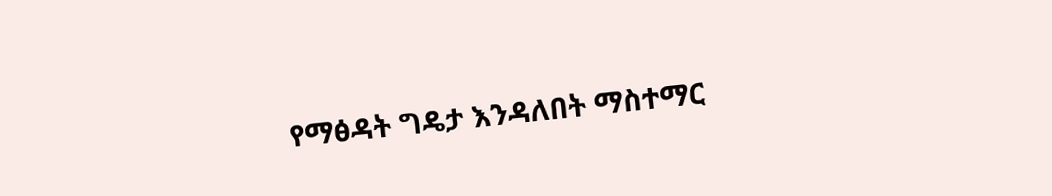የማፅዳት ግዴታ እንዳለበት ማስተማር